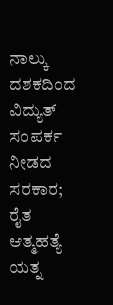ನಾಲ್ಕು ದಶಕದಿಂದ ವಿದ್ಯುತ್ ಸಂಪರ್ಕ ನೀಡದ ಸರಕಾರ; ರೈತ ಆತ್ಮಹತ್ಯೆ ಯತ್ನ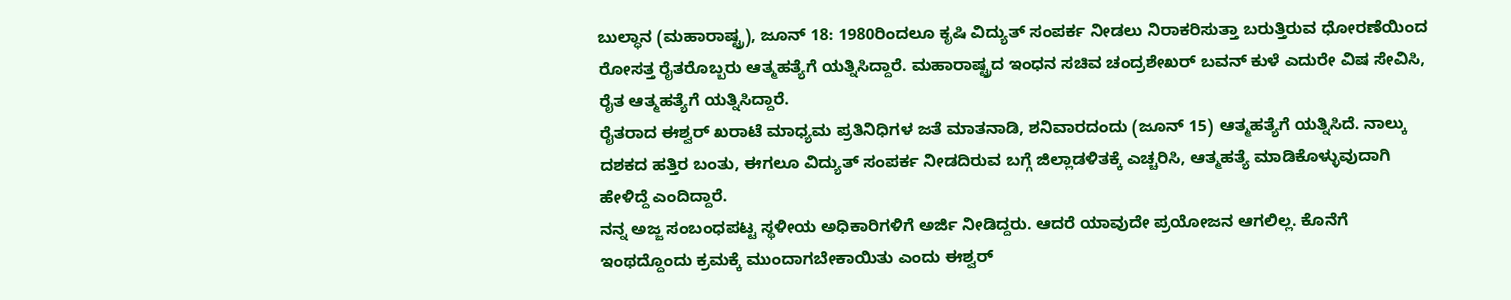ಬುಲ್ಧಾನ (ಮಹಾರಾಷ್ಟ್ರ), ಜೂನ್ 18: 1980ರಿಂದಲೂ ಕೃಷಿ ವಿದ್ಯುತ್ ಸಂಪರ್ಕ ನೀಡಲು ನಿರಾಕರಿಸುತ್ತಾ ಬರುತ್ತಿರುವ ಧೋರಣೆಯಿಂದ ರೋಸತ್ತ ರೈತರೊಬ್ಬರು ಆತ್ಮಹತ್ಯೆಗೆ ಯತ್ನಿಸಿದ್ದಾರೆ. ಮಹಾರಾಷ್ಟ್ರದ ಇಂಧನ ಸಚಿವ ಚಂದ್ರಶೇಖರ್ ಬವನ್ ಕುಳೆ ಎದುರೇ ವಿಷ ಸೇವಿಸಿ, ರೈತ ಆತ್ಮಹತ್ಯೆಗೆ ಯತ್ನಿಸಿದ್ದಾರೆ.
ರೈತರಾದ ಈಶ್ವರ್ ಖರಾಟೆ ಮಾಧ್ಯಮ ಪ್ರತಿನಿಧಿಗಳ ಜತೆ ಮಾತನಾಡಿ, ಶನಿವಾರದಂದು (ಜೂನ್ 15) ಆತ್ಮಹತ್ಯೆಗೆ ಯತ್ನಿಸಿದೆ. ನಾಲ್ಕು ದಶಕದ ಹತ್ತಿರ ಬಂತು, ಈಗಲೂ ವಿದ್ಯುತ್ ಸಂಪರ್ಕ ನೀಡದಿರುವ ಬಗ್ಗೆ ಜಿಲ್ಲಾಡಳಿತಕ್ಕೆ ಎಚ್ಚರಿಸಿ, ಆತ್ಮಹತ್ಯೆ ಮಾಡಿಕೊಳ್ಳುವುದಾಗಿ ಹೇಳಿದ್ದೆ ಎಂದಿದ್ದಾರೆ.
ನನ್ನ ಅಜ್ಜ ಸಂಬಂಧಪಟ್ಟ ಸ್ಥಳೀಯ ಅಧಿಕಾರಿಗಳಿಗೆ ಅರ್ಜಿ ನೀಡಿದ್ದರು. ಆದರೆ ಯಾವುದೇ ಪ್ರಯೋಜನ ಆಗಲಿಲ್ಲ. ಕೊನೆಗೆ ಇಂಥದ್ದೊಂದು ಕ್ರಮಕ್ಕೆ ಮುಂದಾಗಬೇಕಾಯಿತು ಎಂದು ಈಶ್ವರ್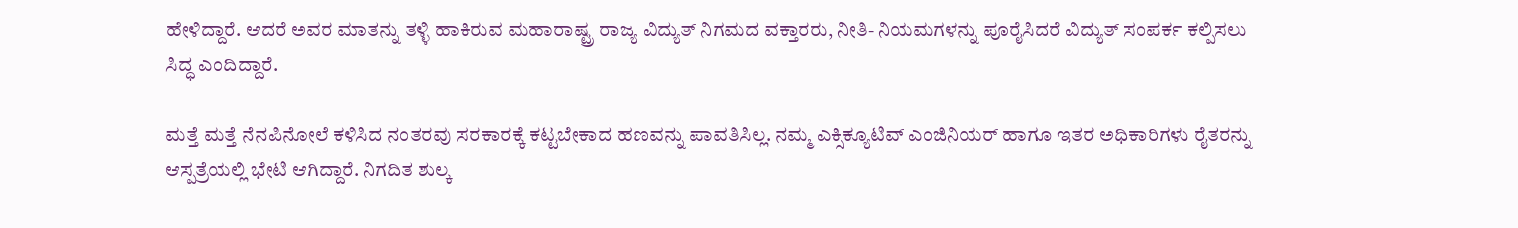ಹೇಳಿದ್ದಾರೆ. ಆದರೆ ಅವರ ಮಾತನ್ನು ತಳ್ಳಿ ಹಾಕಿರುವ ಮಹಾರಾಷ್ಟ್ರ ರಾಜ್ಯ ವಿದ್ಯುತ್ ನಿಗಮದ ವಕ್ತಾರರು, ನೀತಿ- ನಿಯಮಗಳನ್ನು ಪೂರೈಸಿದರೆ ವಿದ್ಯುತ್ ಸಂಪರ್ಕ ಕಲ್ಪಿಸಲು ಸಿದ್ಧ ಎಂದಿದ್ದಾರೆ.

ಮತ್ತೆ ಮತ್ತೆ ನೆನಪಿನೋಲೆ ಕಳಿಸಿದ ನಂತರವು ಸರಕಾರಕ್ಕೆ ಕಟ್ಟಬೇಕಾದ ಹಣವನ್ನು ಪಾವತಿಸಿಲ್ಲ. ನಮ್ಮ ಎಕ್ಸಿಕ್ಯೂಟಿವ್ ಎಂಜಿನಿಯರ್ ಹಾಗೂ ಇತರ ಅಧಿಕಾರಿಗಳು ರೈತರನ್ನು ಆಸ್ಪತ್ರೆಯಲ್ಲಿ ಭೇಟಿ ಆಗಿದ್ದಾರೆ. ನಿಗದಿತ ಶುಲ್ಕ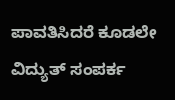ಪಾವತಿಸಿದರೆ ಕೂಡಲೇ ವಿದ್ಯುತ್ ಸಂಪರ್ಕ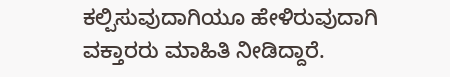ಕಲ್ಪಿಸುವುದಾಗಿಯೂ ಹೇಳಿರುವುದಾಗಿ ವಕ್ತಾರರು ಮಾಹಿತಿ ನೀಡಿದ್ದಾರೆ.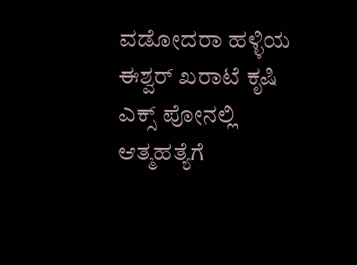ವಡೋದರಾ ಹಳ್ಳಿಯ ಈಶ್ವರ್ ಖರಾಟೆ ಕೃಷಿ ಎಕ್ಸ್ ಪೋನಲ್ಲಿ ಆತ್ಮಹತ್ಯೆಗೆ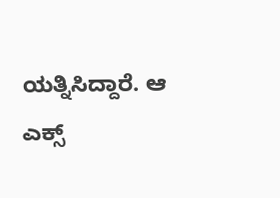ಯತ್ನಿಸಿದ್ದಾರೆ. ಆ ಎಕ್ಸ್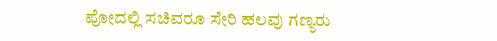ಪೋದಲ್ಲಿ ಸಚಿವರೂ ಸೇರಿ ಹಲವು ಗಣ್ಯರು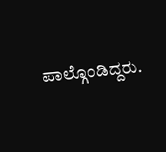ಪಾಲ್ಗೊಂಡಿದ್ದರು.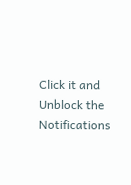Click it and Unblock the Notifications